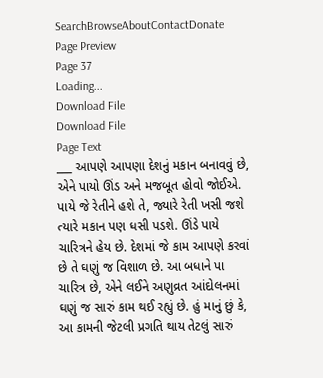SearchBrowseAboutContactDonate
Page Preview
Page 37
Loading...
Download File
Download File
Page Text
___ આપણે આપણા દેશનું મકાન બનાવવું છે, એને પાયો ઊંડ અને મજબૂત હોવો જોઈએ. પાયે જે રેતીને હશે તે, જ્યારે રેતી ખસી જશે ત્યારે મકાન પણ ધસી પડશે. ઊંડે પાયે ચારિત્રને હેય છે. દેશમાં જે કામ આપણે કરવાં છે તે ઘણું જ વિશાળ છે. આ બધાને પા ચારિત્ર છે, એને લઈને અણુવ્રત આંદોલનમાં ઘણું જ સારું કામ થઈ રહ્યું છે. હું માનું છું કે, આ કામની જેટલી પ્રગતિ થાય તેટલું સારું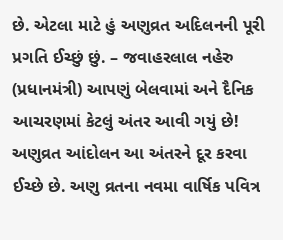છે. એટલા માટે હું અણુવ્રત અદિલનની પૂરી પ્રગતિ ઈચ્છું છું. – જવાહરલાલ નહેરુ (પ્રધાનમંત્રી) આપણું બેલવામાં અને દૈનિક આચરણમાં કેટલું અંતર આવી ગયું છે! અણુવ્રત આંદોલન આ અંતરને દૂર કરવા ઈચ્છે છે. અણુ વ્રતના નવમા વાર્ષિક પવિત્ર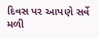દિવસ પર આપણે સર્વે મળી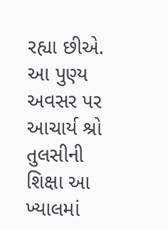રહ્યા છીએ. આ પુણ્ય અવસર પર આચાર્ય શ્રો તુલસીની શિક્ષા આ ખ્યાલમાં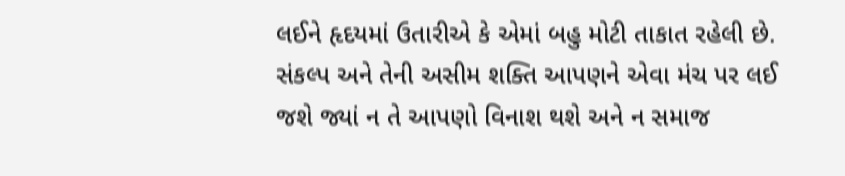લઈને હૃદયમાં ઉતારીએ કે એમાં બહુ મોટી તાકાત રહેલી છે. સંકલ્પ અને તેની અસીમ શક્તિ આપણને એવા મંચ પર લઈ જશે જ્યાં ન તે આપણો વિનાશ થશે અને ન સમાજ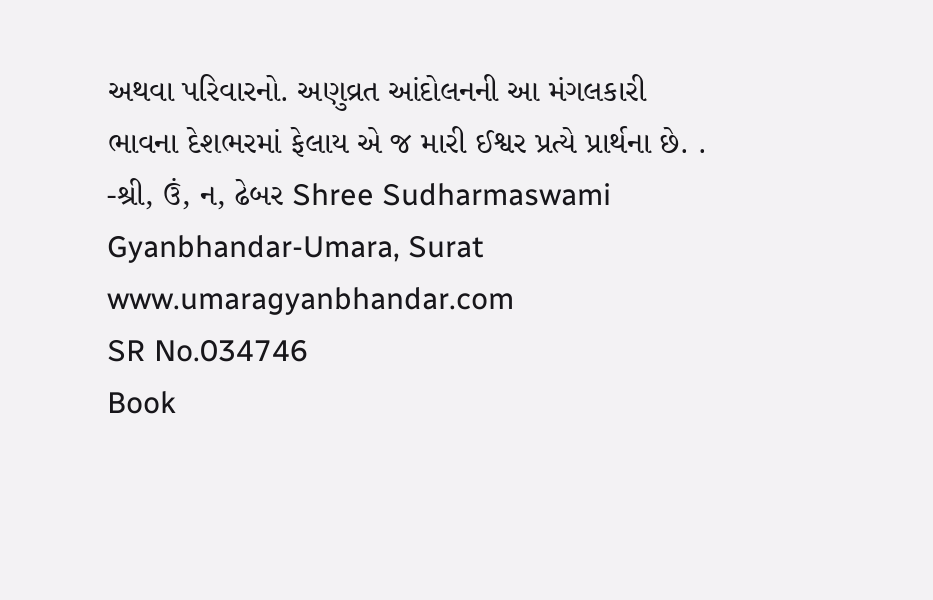અથવા પરિવારનો. અણુવ્રત આંદોલનની આ મંગલકારી ભાવના દેશભરમાં ફેલાય એ જ મારી ઈશ્વર પ્રત્યે પ્રાર્થના છે. . -શ્રી, ઉં, ન, ઢેબર Shree Sudharmaswami Gyanbhandar-Umara, Surat www.umaragyanbhandar.com
SR No.034746
Book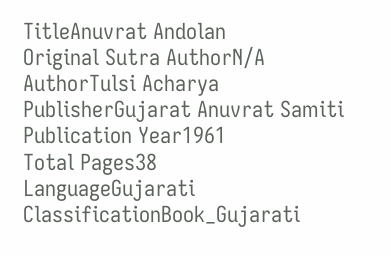TitleAnuvrat Andolan
Original Sutra AuthorN/A
AuthorTulsi Acharya
PublisherGujarat Anuvrat Samiti
Publication Year1961
Total Pages38
LanguageGujarati
ClassificationBook_Gujarati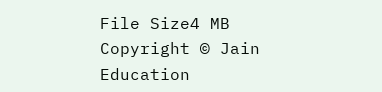File Size4 MB
Copyright © Jain Education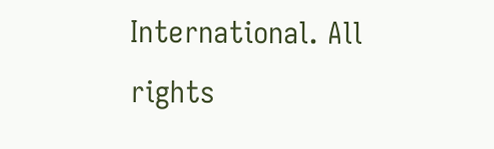International. All rights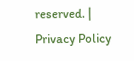reserved. | Privacy Policy